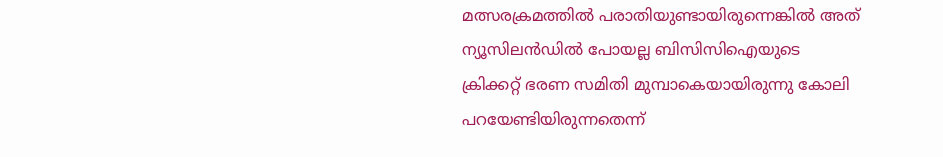മത്സരക്രമത്തില്‍ പരാതിയുണ്ടായിരുന്നെങ്കില്‍ അത് ന്യൂസിലന്‍ഡില്‍ പോയല്ല ബിസിസിഐയുടെ ക്രിക്കറ്റ് ഭരണ സമിതി മുമ്പാകെയായിരുന്നു കോലി പറയേണ്ടിയിരുന്നതെന്ന്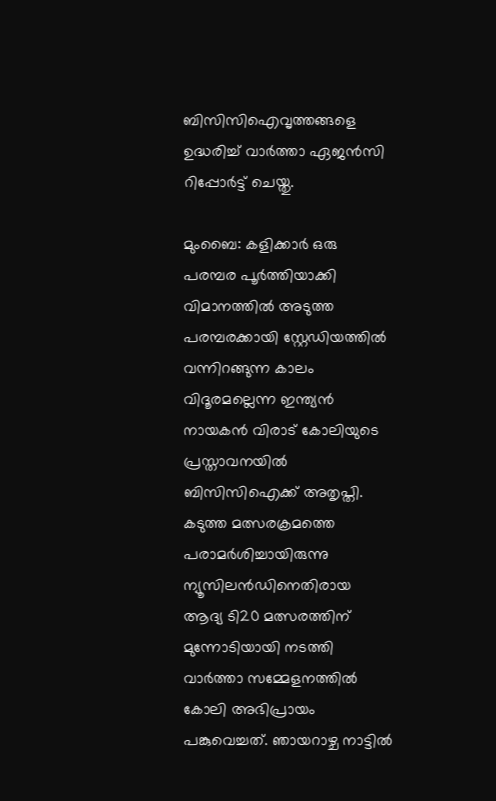ബിസിസിഐവൃത്തങ്ങളെ ഉദ്ധരിച്ച് വാര്‍ത്താ ഏജന്‍സി റിപ്പോര്‍ട്ട് ചെയ്തു.

മുംബൈ: കളിക്കാര്‍ ഒരു പരമ്പര പൂര്‍ത്തിയാക്കി വിമാനത്തില്‍ അടുത്ത പരമ്പരക്കായി സ്റ്റേഡിയത്തില്‍ വന്നിറങ്ങുന്ന കാലം വിദൂരമല്ലെന്ന ഇന്ത്യന്‍ നായകന്‍ വിരാട് കോലിയുടെ പ്രസ്താവനയില്‍ ബിസിസിഐക്ക് അതൃപ്തി. കടുത്ത മത്സരക്രമത്തെ പരാമര്‍ശിച്ചായിരുന്നു ന്യൂസിലന്‍ഡിനെതിരായ ആദ്യ ടി20 മത്സരത്തിന് മുന്നോടിയായി നടത്തി വാര്‍ത്താ സമ്മേളനത്തില്‍ കോലി അഭിപ്രായം പങ്കുവെച്ചത്. ഞായറാഴ്ച നാട്ടില്‍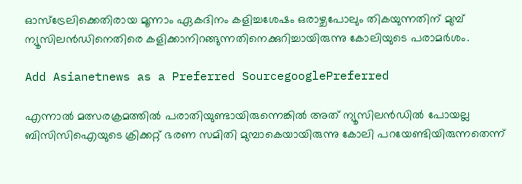ഓസ്ട്രേലിക്കെതിരായ മൂന്നാം ഏകദിനം കളിച്ചശേഷം ഒരാഴ്ചപോലും തികയുന്നതിന് മുമ്പ് ന്യൂസിലന്‍ഡിനെതിരെ കളിക്കാനിറങ്ങുന്നതിനെക്കുറിച്ചായിരുന്നു കോലിയുടെ പരാമര്‍ശം.

Add Asianetnews as a Preferred SourcegooglePreferred

എന്നാല്‍ മത്സരക്രമത്തില്‍ പരാതിയുണ്ടായിരുന്നെങ്കില്‍ അത് ന്യൂസിലന്‍ഡില്‍ പോയല്ല ബിസിസിഐയുടെ ക്രിക്കറ്റ് ഭരണ സമിതി മുമ്പാകെയായിരുന്നു കോലി പറയേണ്ടിയിരുന്നതെന്ന്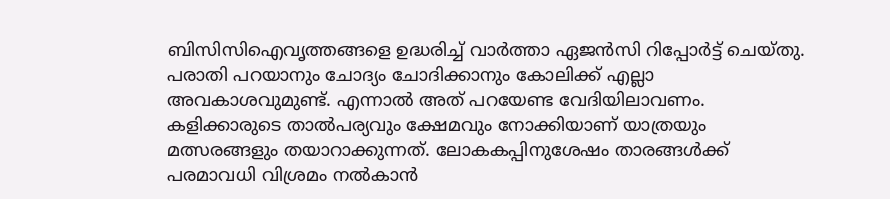ബിസിസിഐവൃത്തങ്ങളെ ഉദ്ധരിച്ച് വാര്‍ത്താ ഏജന്‍സി റിപ്പോര്‍ട്ട് ചെയ്തു. പരാതി പറയാനും ചോദ്യം ചോദിക്കാനും കോലിക്ക് എല്ലാ അവകാശവുമുണ്ട്. എന്നാല്‍ അത് പറയേണ്ട വേദിയിലാവണം. കളിക്കാരുടെ താല്‍പര്യവും ക്ഷേമവും നോക്കിയാണ് യാത്രയും മത്സരങ്ങളും തയാറാക്കുന്നത്. ലോകകപ്പിനുശേഷം താരങ്ങള്‍ക്ക് പരമാവധി വിശ്രമം നല്‍കാന്‍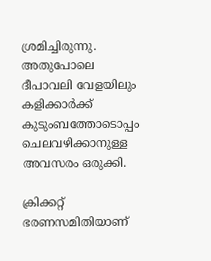ശ്രമിച്ചിരുന്നു. അതുപോലെ ദീപാവലി വേളയിലും കളിക്കാര്‍ക്ക് കുടുംബത്തോടൊപ്പം ചെലവഴിക്കാനുള്ള അവസരം ഒരുക്കി.

ക്രിക്കറ്റ് ഭരണസമിതിയാണ്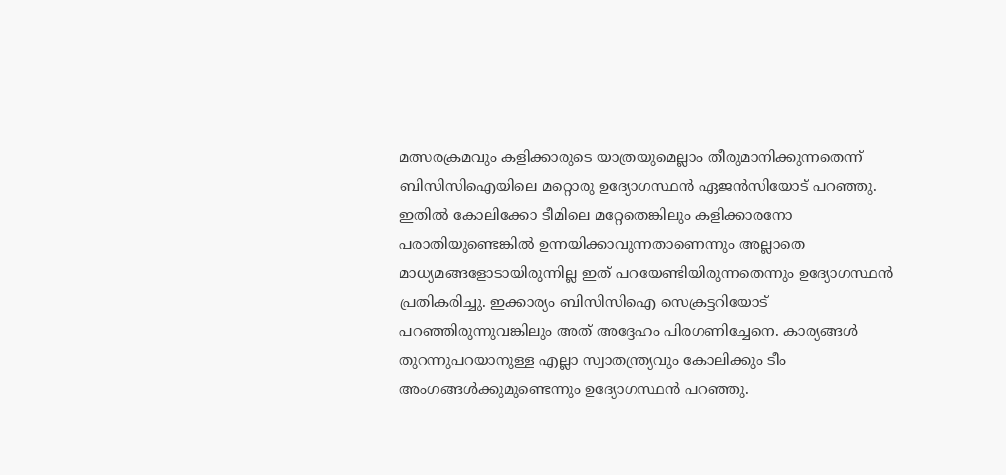മത്സരക്രമവും കളിക്കാരുടെ യാത്രയുമെല്ലാം തീരുമാനിക്കുന്നതെന്ന് ബിസിസിഐയിലെ മറ്റൊരു ഉദ്യോഗസ്ഥന്‍ ഏജന്‍സിയോട് പറഞ്ഞു. ഇതില്‍ കോലിക്കോ ടീമിലെ മറ്റേതെങ്കിലും കളിക്കാരനോ പരാതിയുണ്ടെങ്കില്‍ ഉന്നയിക്കാവുന്നതാണെന്നും അല്ലാതെ മാധ്യമങ്ങളോടായിരുന്നില്ല ഇത് പറയേണ്ടിയിരുന്നതെന്നും ഉദ്യോഗസ്ഥന്‍ പ്രതികരിച്ചു. ഇക്കാര്യം ബിസിസിഐ സെക്രട്ടറിയോട് പറഞ്ഞിരുന്നുവങ്കിലും അത് അദ്ദേഹം പിരഗണിച്ചേനെ. കാര്യങ്ങള്‍ തുറന്നുപറയാനുള്ള എല്ലാ സ്വാതന്ത്ര്യവും കോലിക്കും ടീം അംഗങ്ങള്‍ക്കുമുണ്ടെന്നും ഉദ്യോഗസ്ഥന്‍ പറഞ്ഞു.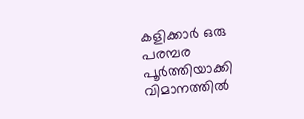കളിക്കാര്‍ ഒരു പരമ്പര പൂര്‍ത്തിയാക്കി വിമാനത്തില്‍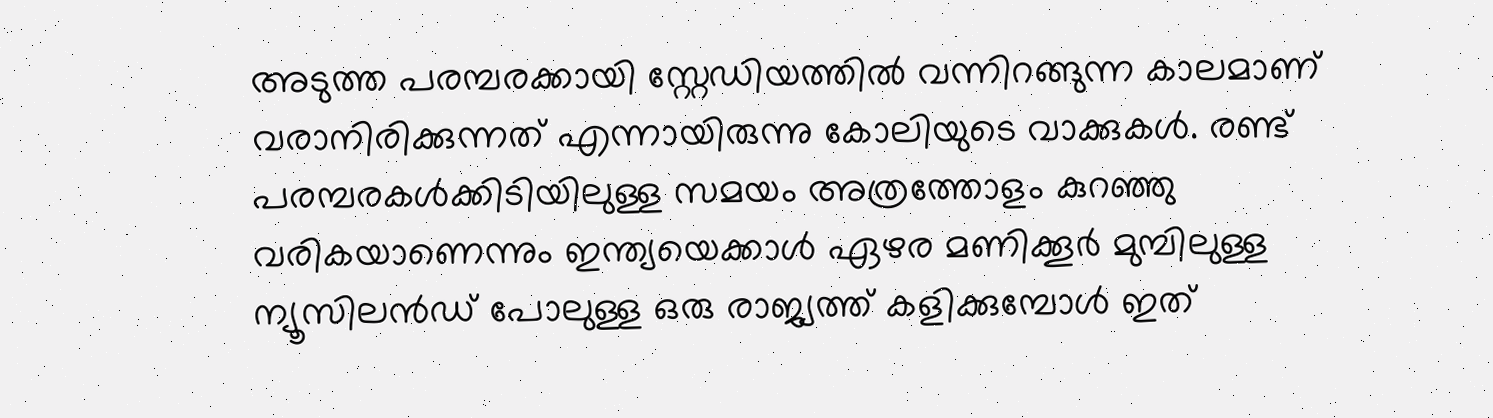അടുത്ത പരമ്പരക്കായി സ്റ്റേഡിയത്തില്‍ വന്നിറങ്ങുന്ന കാലമാണ് വരാനിരിക്കുന്നത് എന്നായിരുന്നു കോലിയുടെ വാക്കുകള്‍. രണ്ട് പരമ്പരകള്‍ക്കിടിയിലുള്ള സമയം അത്രത്തോളം കുറഞ്ഞു വരികയാണെന്നും ഇന്ത്യയെക്കാള്‍ ഏഴര മണിക്കൂര്‍ മുമ്പിലുള്ള ന്യൂസിലന്‍ഡ് പോലുള്ള ഒരു രാജ്യത്ത് കളിക്കുമ്പോള്‍ ഇത്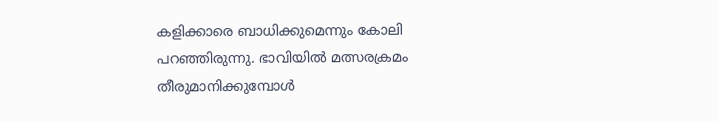കളിക്കാരെ ബാധിക്കുമെന്നും കോലി പറഞ്ഞിരുന്നു. ഭാവിയില്‍ മത്സരക്രമം തീരുമാനിക്കുമ്പോള്‍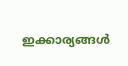ഇക്കാര്യങ്ങള്‍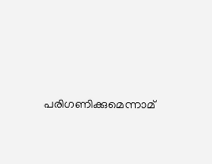പരിഗണിക്കുമെന്നാമ്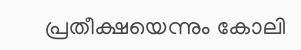പ്രതീക്ഷയെന്നും കോലി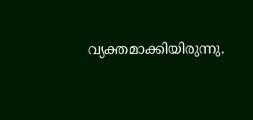വ്യക്തമാക്കിയിരുന്നു.